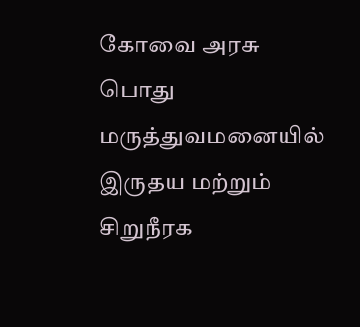கோவை அரசு பொது மருத்துவமனையில் இருதய மற்றும் சிறுநீரக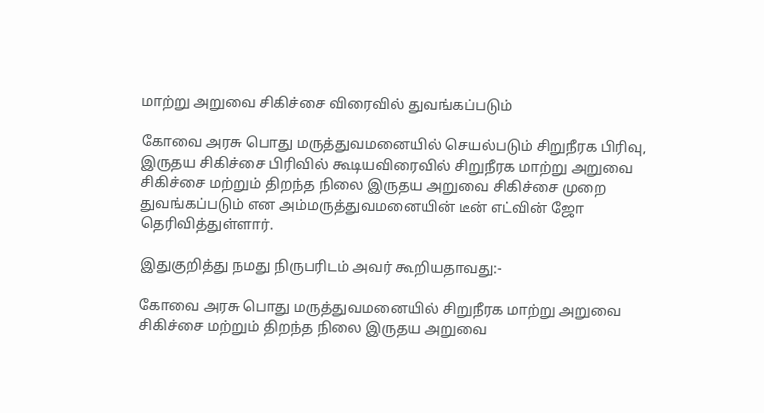மாற்று அறுவை சிகிச்சை விரைவில் துவங்கப்படும்

கோவை அரசு பொது மருத்துவமனையில் செயல்படும் சிறுநீரக பிரிவு, இருதய சிகிச்சை பிரிவில் கூடியவிரைவில் சிறுநீரக மாற்று அறுவை சிகிச்சை மற்றும் திறந்த நிலை இருதய அறுவை சிகிச்சை முறை துவங்கப்படும் என அம்மருத்துவமனையின் டீன் எட்வின் ஜோ தெரிவித்துள்ளார்.

இதுகுறித்து நமது நிருபரிடம் அவர் கூறியதாவது:-

கோவை அரசு பொது மருத்துவமனையில் சிறுநீரக மாற்று அறுவை சிகிச்சை மற்றும் திறந்த நிலை இருதய அறுவை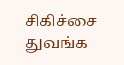சிகிச்சை துவங்க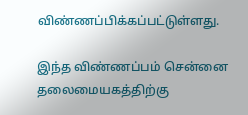விண்ணப்பிக்கப்பட்டுள்ளது.

இந்த விண்ணப்பம் சென்னை தலைமையகத்திற்கு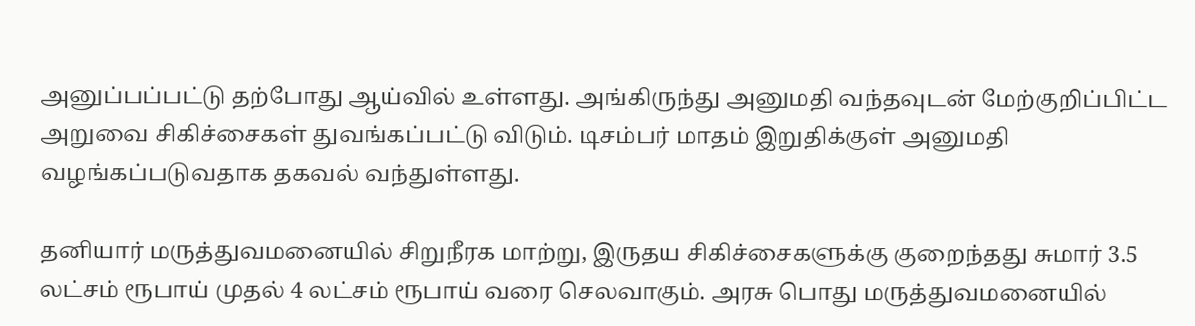அனுப்பப்பட்டு தற்போது ஆய்வில் உள்ளது. அங்கிருந்து அனுமதி வந்தவுடன் மேற்குறிப்பிட்ட அறுவை சிகிச்சைகள் துவங்கப்பட்டு விடும். டிசம்பர் மாதம் இறுதிக்குள் அனுமதி வழங்கப்படுவதாக தகவல் வந்துள்ளது.

தனியார் மருத்துவமனையில் சிறுநீரக மாற்று, இருதய சிகிச்சைகளுக்கு குறைந்தது சுமார் 3.5 லட்சம் ரூபாய் முதல் 4 லட்சம் ரூபாய் வரை செலவாகும். அரசு பொது மருத்துவமனையில்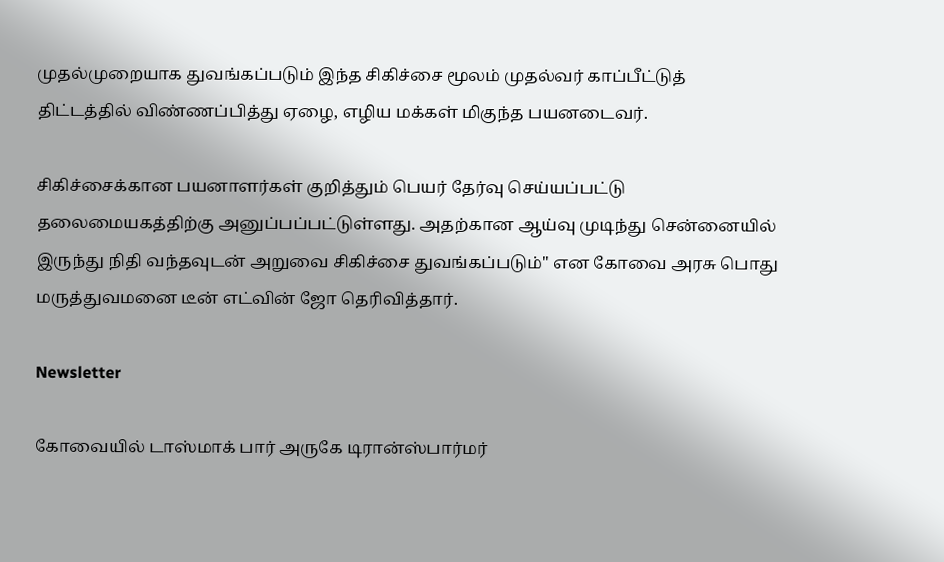முதல்முறையாக துவங்கப்படும் இந்த சிகிச்சை மூலம் முதல்வர் காப்பீட்டுத் திட்டத்தில் விண்ணப்பித்து ஏழை, எழிய மக்கள் மிகுந்த பயனடைவர்.

சிகிச்சைக்கான பயனாளர்கள் குறித்தும் பெயர் தேர்வு செய்யப்பட்டு தலைமையகத்திற்கு அனுப்பப்பட்டுள்ளது. அதற்கான ஆய்வு முடிந்து சென்னையில் இருந்து நிதி வந்தவுடன் அறுவை சிகிச்சை துவங்கப்படும்'' என கோவை அரசு பொது மருத்துவமனை டீன் எட்வின் ஜோ தெரிவித்தார்.

Newsletter

கோவையில் டாஸ்மாக் பார் அருகே டிரான்ஸ்பார்மர்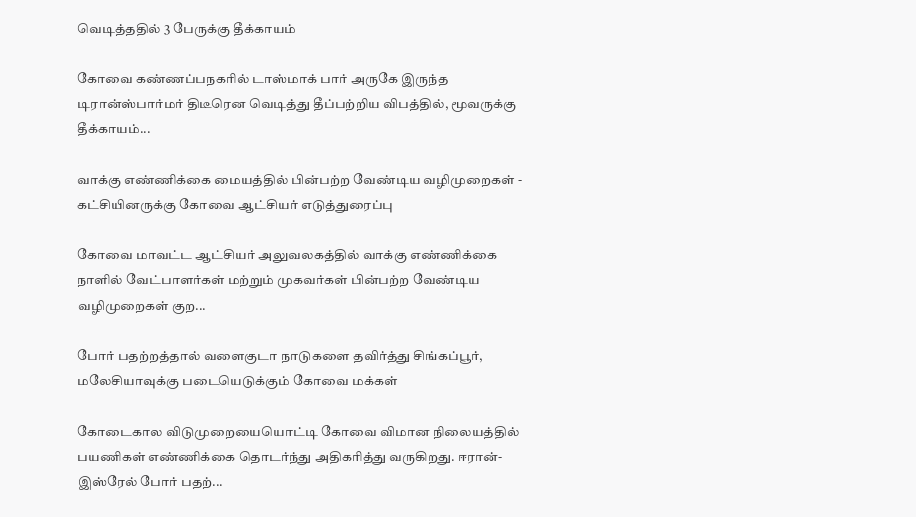வெடித்ததில் 3 பேருக்கு தீக்காயம்

கோவை கண்ணப்பநகரில் டாஸ்மாக் பார் அருகே இருந்த டிரான்ஸ்பார்மர் திடீரென வெடித்து தீப்பற்றிய விபத்தில், மூவருக்கு தீக்காயம்...

வாக்கு எண்ணிக்கை மையத்தில் பின்பற்ற வேண்டிய வழிமுறைகள் - கட்சியினருக்கு கோவை ஆட்சியர் எடுத்துரைப்பு

கோவை மாவட்ட ஆட்சியர் அலுவலகத்தில் வாக்கு எண்ணிக்கை நாளில் வேட்பாளர்கள் மற்றும் முகவர்கள் பின்பற்ற வேண்டிய வழிமுறைகள் குற...

போர் பதற்றத்தால் வளைகுடா நாடுகளை தவிர்த்து சிங்கப்பூர், மலேசியாவுக்கு படையெடுக்கும் கோவை மக்கள்

கோடைகால விடுமுறையையொட்டி கோவை விமான நிலையத்தில் பயணிகள் எண்ணிக்கை தொடர்ந்து அதிகரித்து வருகிறது. ஈரான்-இஸ்ரேல் போர் பதற்...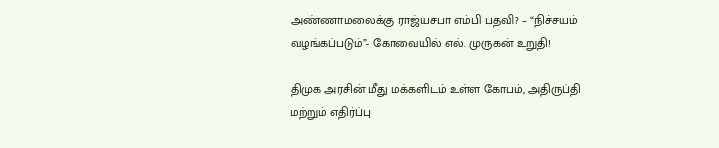அண்ணாமலைக்கு ராஜ்யசபா எம்பி பதவி? – “நிச்சயம் வழங்கப்படும்”- கோவையில் எல். முருகன் உறுதி!

திமுக அரசின் மீது மக்களிடம் உள்ள கோபம், அதிருப்தி மற்றும் எதிர்ப்பு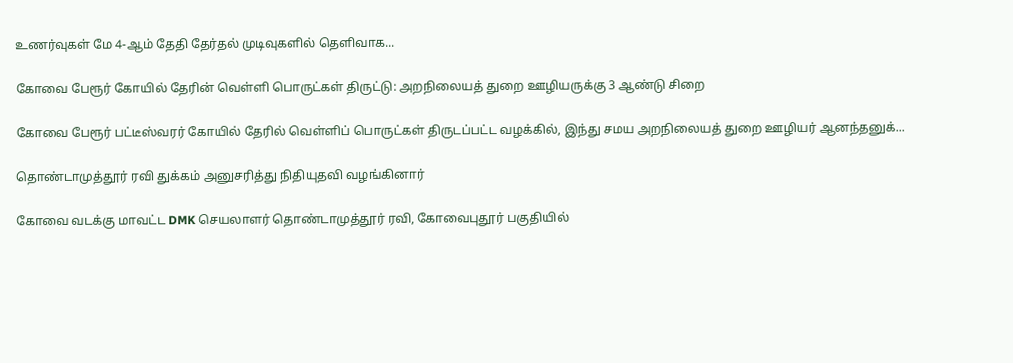உணர்வுகள் மே 4-ஆம் தேதி தேர்தல் முடிவுகளில் தெளிவாக...

கோவை பேரூர் கோயில் தேரின் வெள்ளி பொருட்கள் திருட்டு: அறநிலையத் துறை ஊழியருக்கு 3 ஆண்டு சிறை

கோவை பேரூர் பட்டீஸ்வரர் கோயில் தேரில் வெள்ளிப் பொருட்கள் திருடப்பட்ட வழக்கில், இந்து சமய அறநிலையத் துறை ஊழியர் ஆனந்தனுக்...

தொண்டாமுத்தூர் ரவி துக்கம் அனுசரித்து நிதியுதவி வழங்கினார்

கோவை வடக்கு மாவட்ட DMK செயலாளர் தொண்டாமுத்தூர் ரவி, கோவைபுதூர் பகுதியில்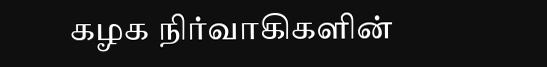கழக நிர்வாகிகளின்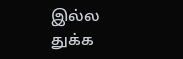இல்ல துக்க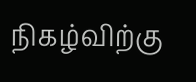நிகழ்விற்கு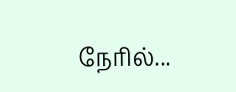நேரில்...